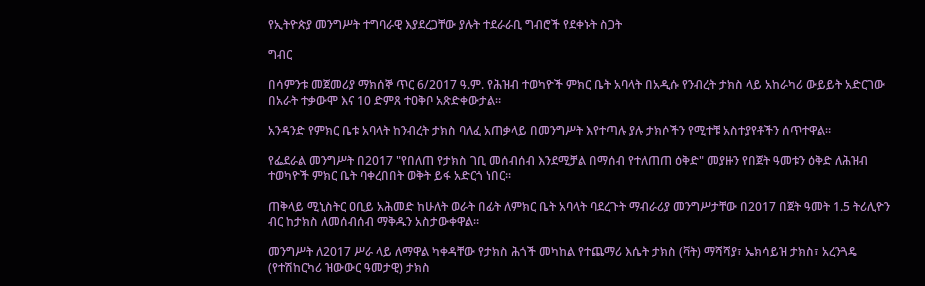የኢትዮጵያ መንግሥት ተግባራዊ እያደረጋቸው ያሉት ተደራራቢ ግብሮች የደቀኑት ስጋት

ግብር

በሳምንቱ መጀመሪያ ማክሰኞ ጥር 6/2017 ዓ.ም. የሕዝብ ተወካዮች ምክር ቤት አባላት በአዲሱ የንብረት ታክስ ላይ አከራካሪ ውይይት አድርገው በአራት ተቃውሞ እና 10 ድምጸ ተዐቅቦ አጽድቀውታል።

አንዳንድ የምክር ቤቱ አባላት ከንብረት ታክስ ባለፈ አጠቃላይ በመንግሥት እየተጣሉ ያሉ ታክሶችን የሚተቹ አስተያየቶችን ሰጥተዋል።

የፌደራል መንግሥት በ2017 "የበለጠ የታክስ ገቢ መሰብሰብ እንደሚቻል በማሰብ የተለጠጠ ዕቅድ" መያዙን የበጀት ዓመቱን ዕቅድ ለሕዝብ ተወካዮች ምክር ቤት ባቀረበበት ወቅት ይፋ አድርጎ ነበር።

ጠቅላይ ሚኒስትር ዐቢይ አሕመድ ከሁለት ወራት በፊት ለምክር ቤት አባላት ባደረጉት ማብራሪያ መንግሥታቸው በ2017 በጀት ዓመት 1.5 ትሪሊዮን ብር ከታክስ ለመሰብሰብ ማቅዱን አስታውቀዋል።

መንግሥት ለ2017 ሥራ ላይ ለማዋል ካቀዳቸው የታክስ ሕጎች መካከል የተጨማሪ እሴት ታክስ (ቫት) ማሻሻያ፣ ኤክሳይዝ ታክስ፣ አረንጓዴ (የተሽከርካሪ ዝውውር ዓመታዊ) ታክስ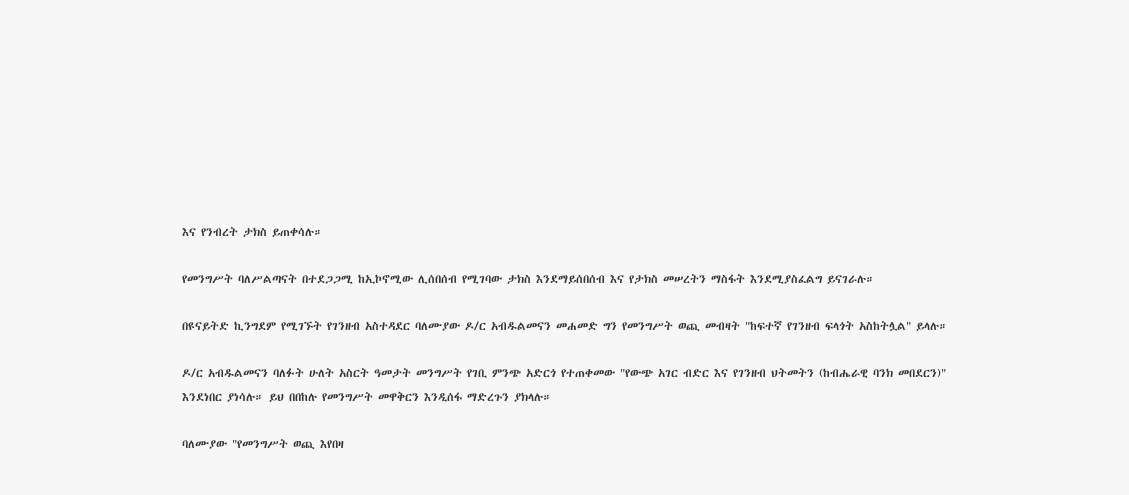እና የንብረት ታክስ ይጠቀሳሉ።

የመንግሥት ባለሥልጣናት በተደጋጋሚ ከኢኮኖሚው ሊሰበሰብ የሚገባው ታክስ እንደማይሰበሰብ እና የታክስ መሠረትን ማስፋት እንደሚያስፈልግ ይናገራሉ።

በዩናይትድ ኪንግደም የሚገኙት የገንዘብ አስተዳደር ባለሙያው ዶ/ር አብዱልመናን መሐመድ ግን የመንግሥት ወጪ መብዛት "ከፍተኛ የገንዘብ ፍላጎት አስከትሏል" ይላሉ።

ዶ/ር አብዱልመናን ባለፉት ሁለት አስርት ዓመታት መንግሥት የገቢ ምንጭ አድርጎ የተጠቀመው "የውጭ አገር ብድር እና የገንዘብ ህትመትን (ከብሔራዊ ባንክ መበደርን)" እንደነበር ያነሳሉ። ይህ በበከሉ የመንግሥት መዋቅርን እንዲሰፋ ማድረጉን ያክላሉ።

ባለሙያው "የመንግሥት ወጪ እየበዛ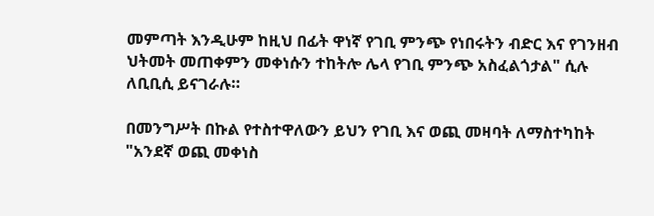መምጣት እንዲሁም ከዚህ በፊት ዋነኛ የገቢ ምንጭ የነበሩትን ብድር እና የገንዘብ ህትመት መጠቀምን መቀነሱን ተከትሎ ሌላ የገቢ ምንጭ አስፈልጎታል" ሲሉ ለቢቢሲ ይናገራሉ።

በመንግሥት በኩል የተስተዋለውን ይህን የገቢ እና ወጪ መዛባት ለማስተካከት "አንደኛ ወጪ መቀነስ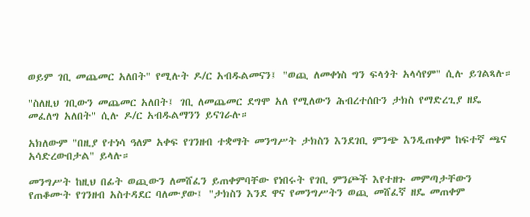ወይም ገቢ መጨመር አለበት" የሚሉት ዶ/ር አብዱልመናን፤ "ወጪ ለመቀነስ ግን ፍላጎት አላሳየም" ሲሉ ይገልጻሉ።

"ስለዚህ ገቢውን መጨመር አለበት፤ ገቢ ለመጨመር ደግሞ አለ የሚለውን ሕብረተሰቡን ታክስ የማድረጊያ ዘዴ መፈለግ አለበት" ሲሉ ዶ/ር አብዱልማንን ይናገራሉ።

አክለውም "በዚያ የተነሳ ዓለም አቀፍ የገንዘብ ተቋማት መንግሥት ታክስን እንደገቢ ምንጭ እንዲጠቀም ከፍተኛ ጫና አሳድረውበታል" ይላሉ።

መንግሥት ከዚህ በፊት ወጪውን ለመሸፈን ይጠቀምባቸው የነበሩት የገቢ ምንጮች እየተዘጉ መምጣታቸውን የጠቆሙት የገንዘብ አስተዳደር ባለሙያው፤ "ታክስን እንደ ዋና የመንግሥትን ወጪ መሸፈኛ ዘዴ መጠቀም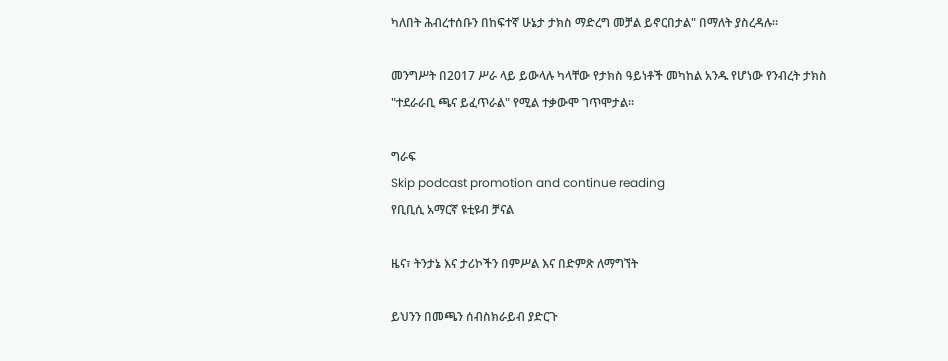ካለበት ሕብረተሰቡን በከፍተኛ ሁኔታ ታክስ ማድረግ መቻል ይኖርበታል" በማለት ያስረዳሉ።

መንግሥት በ2017 ሥራ ላይ ይውላሉ ካላቸው የታክስ ዓይነቶች መካከል አንዱ የሆነው የንብረት ታክስ "ተደራራቢ ጫና ይፈጥራል" የሚል ተቃውሞ ገጥሞታል።

ግራፍ
Skip podcast promotion and continue reading
የቢቢሲ አማርኛ ዩቲዩብ ቻናል

ዜና፣ ትንታኔ እና ታሪኮችን በምሥል እና በድምጽ ለማግኘት

ይህንን በመጫን ሰብስክራይብ ያድርጉ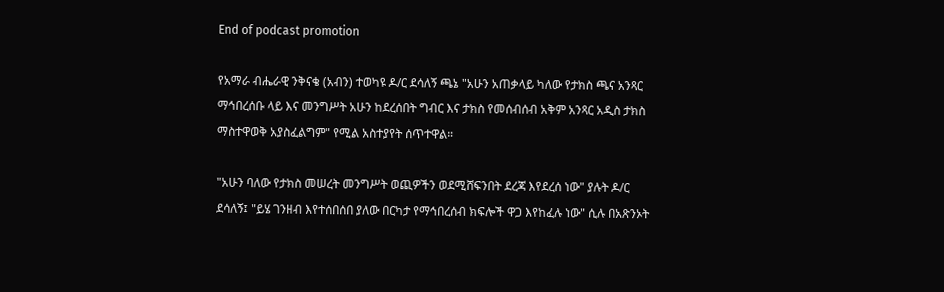End of podcast promotion

የአማራ ብሔራዊ ንቅናቄ (አብን) ተወካዩ ዶ/ር ደሳለኝ ጫኔ "አሁን አጠቃላይ ካለው የታክስ ጫና አንጻር ማኅበረሰቡ ላይ እና መንግሥት አሁን ከደረሰበት ግብር እና ታክስ የመሰብሰብ አቅም አንጻር አዲስ ታክስ ማስተዋወቅ አያስፈልግም" የሚል አስተያየት ሰጥተዋል።

"አሁን ባለው የታክስ መሠረት መንግሥት ወጪዎችን ወደሚሸፍንበት ደረጃ እየደረሰ ነው" ያሉት ዶ/ር ደሳለኝ፤ "ይሄ ገንዘብ እየተሰበሰበ ያለው በርካታ የማኅበረሰብ ክፍሎች ዋጋ እየከፈሉ ነው" ሲሉ በአጽንኦት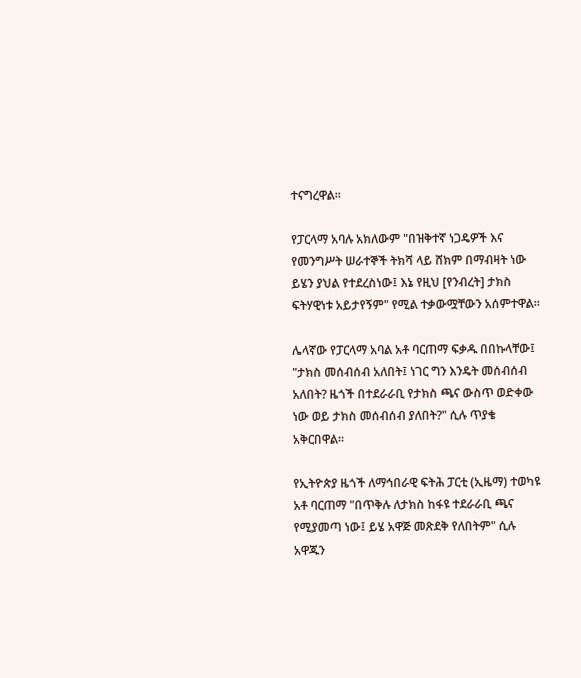ተናግረዋል።

የፓርላማ አባሉ አክለውም "በዝቅተኛ ነጋዴዎች እና የመንግሥት ሠራተኞች ትክሻ ላይ ሸክም በማብዛት ነው ይሄን ያህል የተደረስነው፤ እኔ የዚህ [የንብረት] ታክስ ፍትሃዊነቱ አይታየኝም" የሚል ተቃውሟቸውን አሰምተዋል።

ሌላኛው የፓርላማ አባል አቶ ባርጠማ ፍቃዱ በበኩላቸው፤ "ታክስ መሰብሰብ አለበት፤ ነገር ግን እንዴት መሰብሰብ አለበት? ዜጎች በተደራራቢ የታክስ ጫና ውስጥ ወድቀው ነው ወይ ታክስ መሰብሰብ ያለበት?" ሲሉ ጥያቄ አቅርበዋል።

የኢትዮጵያ ዜጎች ለማኅበራዊ ፍትሕ ፓርቲ (ኢዜማ) ተወካዩ አቶ ባርጠማ "በጥቅሉ ለታክስ ከፋዩ ተደራራቢ ጫና የሚያመጣ ነው፤ ይሄ አዋጅ መጽደቅ የለበትም" ሲሉ አዋጁን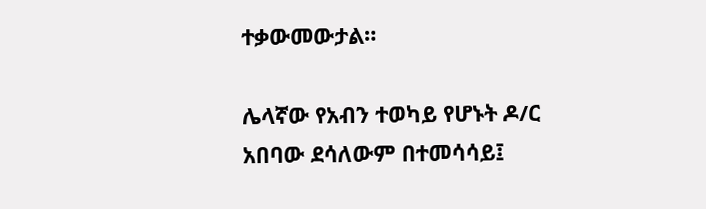ተቃውመውታል።

ሌላኛው የአብን ተወካይ የሆኑት ዶ/ር አበባው ደሳለውም በተመሳሳይ፤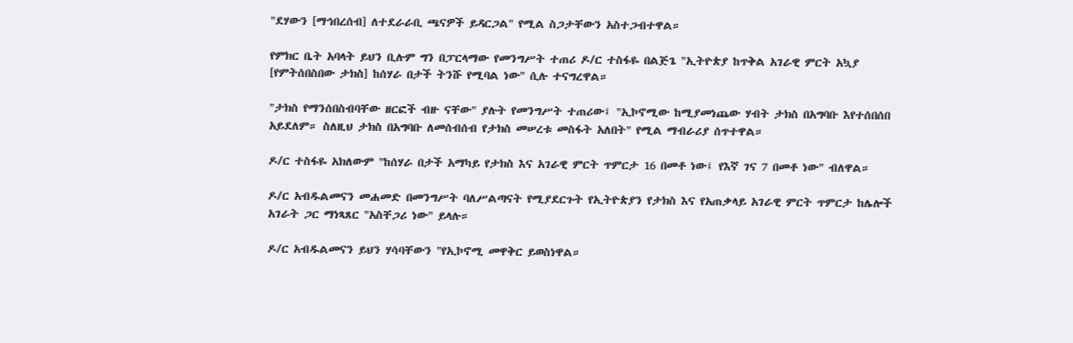"ደሃውን [ማኅበረሰብ] ለተደራራቢ ጫናዎች ይዳርጋል" የሚል ስጋታቸውን አስተጋብተዋል።

የምክር ቤት አባላት ይህን ቢሉም ግን በፓርላማው የመንግሥት ተጠሪ ዶ/ር ተስፋዬ በልጅጌ "ኢትዮጵያ ከጥቅል አገራዊ ምርት አኳያ [የምትሰበስበው ታክስ] ከሰሃራ በታች ትንሹ የሚባል ነው" ሲሉ ተናግረዋል።

"ታክስ የማንሰበስብባቸው ዘርፎች ብዙ ናቸው" ያሉት የመንግሥት ተጠሪው፤ "ኢኮኖሚው ከሚያመነጨው ሃብት ታክስ በአግባቡ እየተሰበሰበ አይደለም። ስለዚህ ታክስ በአግባቡ ለመሰብሰብ የታክስ መሠረቱ መስፋት አለበት" የሚል ማብራሪያ ሰጥተዋል።

ዶ/ር ተስፋዬ አክለውም "ከሰሃራ በታች አማካይ የታክስ እና አገራዊ ምርት ጥምርታ 16 በመቶ ነው፤ የእኛ ገና 7 በመቶ ነው" ብለዋል።

ዶ/ር አብዱልመናን መሐመድ በመንግሥት ባለሥልጣናት የሚያደርጉት የኢትዮጵያን የታክስ እና የአጠቃላይ አገራዊ ምርት ጥምርታ ከሌሎች አገራት ጋር ማነጻጸር "አስቸጋሪ ነው" ይላሉ።

ዶ/ር አብዱልመናን ይህን ሃሳባቸውን "የኢኮኖሚ መዋቅር ይወስነዋል።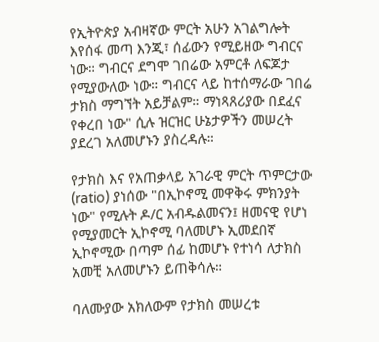የኢትዮጵያ አብዛኛው ምርት አሁን አገልግሎት እየሰፋ መጣ እንጂ፣ ሰፊውን የሚይዘው ግብርና ነው። ግብርና ደግሞ ገበሬው አምርቶ ለፍጆታ የሚያውለው ነው። ግብርና ላይ ከተሰማራው ገበሬ ታክስ ማግኘት አይቻልም። ማነጻጸሪያው በደፈና የቀረበ ነው" ሲሉ ዝርዝር ሁኔታዎችን መሠረት ያደረገ አለመሆኑን ያስረዳሉ።

የታክስ እና የአጠቃላይ አገራዊ ምርት ጥምርታው (ratio) ያነሰው "በኢኮኖሚ መዋቅሩ ምክንያት ነው" የሚሉት ዶ/ር አብዱልመናን፤ ዘመናዊ የሆነ የሚያመርት ኢኮኖሚ ባለመሆኑ ኢመደበኛ ኢኮኖሚው በጣም ሰፊ ከመሆኑ የተነሳ ለታክስ አመቺ አለመሆኑን ይጠቅሳሉ።

ባለሙያው አክለውም የታክስ መሠረቱ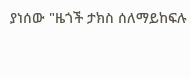ያነሰው "ዜጎች ታክስ ሰለማይከፍሉ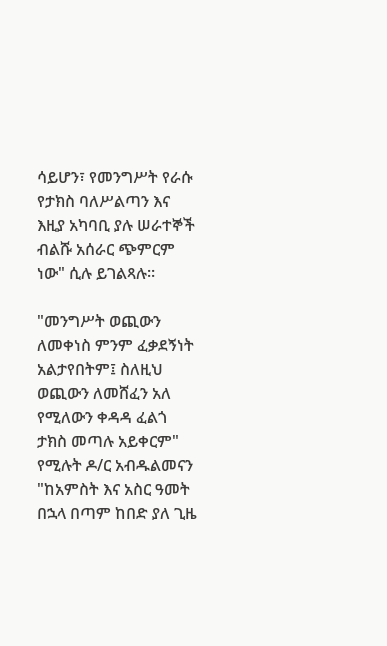ሳይሆን፣ የመንግሥት የራሱ የታክስ ባለሥልጣን እና እዚያ አካባቢ ያሉ ሠራተኞች ብልሹ አሰራር ጭምርም ነው" ሲሉ ይገልጻሉ።

"መንግሥት ወጪውን ለመቀነስ ምንም ፈቃደኝነት አልታየበትም፤ ስለዚህ ወጪውን ለመሸፈን አለ የሚለውን ቀዳዳ ፈልጎ ታክስ መጣሉ አይቀርም" የሚሉት ዶ/ር አብዱልመናን "ከአምስት እና አስር ዓመት በኋላ በጣም ከበድ ያለ ጊዜ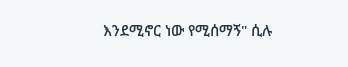እንደሚኖር ነው የሚሰማኝ" ሲሉ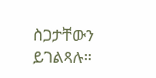ስጋታቸውን ይገልጻሉ።